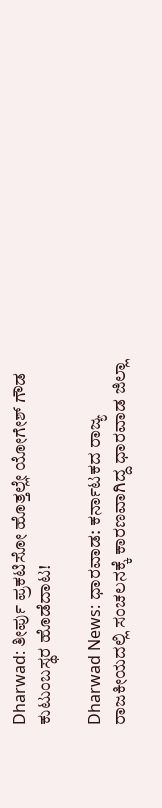Dharwad: ತೀರ್ಪು ಪ್ರಕಟಿಸೋ ಹೊತ್ತಲ್ಲೇ ಯೋಗೇಶ್ ಗೌಡ ಕುಟುಂಬಸ್ಥರ ಹೊಡೆದಾಟ!

Dharwad News: ಧಾರವಾಡ: ಕರ್ನಾಟಕದ ರಾಜ್ಯ ರಾಜಕೀಯದಲ್ಲಿ ಸಂಚಲನಕ್ಕೆ ಕಾರಣವಾಗಿದ್ದ ಧಾರವಾಡ ಜಿಲ್ಲಾ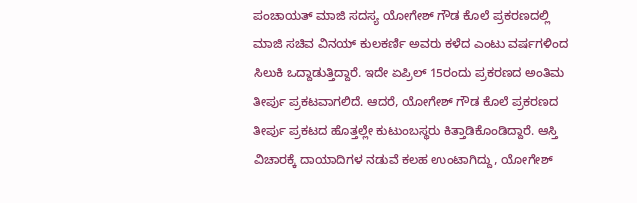ಪಂಚಾಯತ್ ಮಾಜಿ ಸದಸ್ಯ ಯೋಗೇಶ್ ಗೌಡ ಕೊಲೆ ಪ್ರಕರಣದಲ್ಲಿ ಮಾಜಿ ಸಚಿವ ವಿನಯ್‌ ಕುಲಕರ್ಣಿ ಅವರು ಕಳೆದ ಎಂಟು ವರ್ಷಗಳಿಂದ ಸಿಲುಕಿ ಒದ್ದಾಡುತ್ತಿದ್ದಾರೆ. ಇದೇ ಏಪ್ರಿಲ್ 15ರಂದು ಪ್ರಕರಣದ ಅಂತಿಮ ತೀರ್ಪು ಪ್ರಕಟವಾಗಲಿದೆ. ಆದರೆ, ಯೋಗೇಶ್ ಗೌಡ ಕೊಲೆ ಪ್ರಕರಣದ ತೀರ್ಪು ಪ್ರಕಟದ ಹೊತ್ತಲ್ಲೇ ಕುಟುಂಬಸ್ಥರು ಕಿತ್ತಾಡಿಕೊಂಡಿದ್ದಾರೆ. ಆಸ್ತಿ ವಿಚಾರಕ್ಕೆ ದಾಯಾದಿಗಳ ನಡುವೆ ಕಲಹ ಉಂಟಾಗಿದ್ದು, ಯೋಗೇಶ್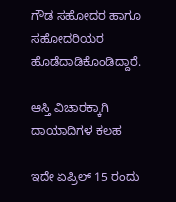ಗೌಡ ಸಹೋದರ ಹಾಗೂ ಸಹೋದರಿಯರ ಹೊಡೆದಾಡಿಕೊಂಡಿದ್ದಾರೆ.

ಆಸ್ತಿ ವಿಚಾರಕ್ಕಾಗಿ ದಾಯಾದಿಗಳ ಕಲಹ

ಇದೇ ಏಪ್ರಿಲ್ 15 ರಂದು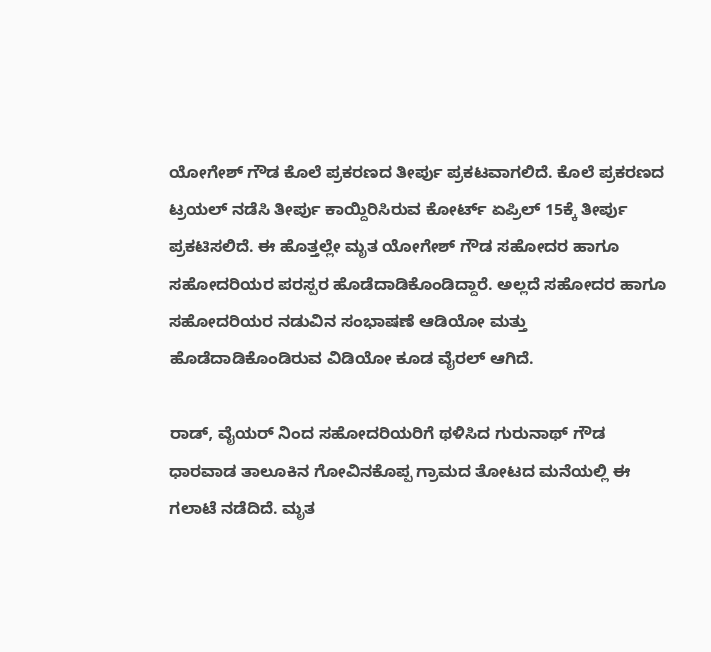ಯೋಗೇಶ್ ಗೌಡ ಕೊಲೆ ಪ್ರಕರಣದ ತೀರ್ಪು ಪ್ರಕಟವಾಗಲಿದೆ. ಕೊಲೆ ಪ್ರಕರಣದ ಟ್ರಯಲ್ ನಡೆಸಿ ತೀರ್ಪು ಕಾಯ್ದಿರಿಸಿರುವ ಕೋರ್ಟ್ ಏಪ್ರಿಲ್ 15ಕ್ಕೆ ತೀರ್ಪು ಪ್ರಕಟಿಸಲಿದೆ. ಈ ಹೊತ್ತಲ್ಲೇ ಮೃತ ಯೋಗೇಶ್ ಗೌಡ ಸಹೋದರ ಹಾಗೂ ಸಹೋದರಿಯರ ಪರಸ್ಪರ ಹೊಡೆದಾಡಿಕೊಂಡಿದ್ದಾರೆ. ಅಲ್ಲದೆ ಸಹೋದರ ಹಾಗೂ ಸಹೋದರಿಯರ ನಡುವಿನ ಸಂಭಾಷಣೆ ಆಡಿಯೋ ಮತ್ತು ಹೊಡೆದಾಡಿಕೊಂಡಿರುವ ವಿಡಿಯೋ ಕೂಡ ವೈರಲ್ ಆಗಿದೆ.

ರಾಡ್, ವೈಯರ್ ನಿಂದ ಸಹೋದರಿಯರಿಗೆ ಥಳಿಸಿದ ಗುರುನಾಥ್ ಗೌಡ
ಧಾರವಾಡ ತಾಲೂಕಿನ ‌ಗೋವಿನಕೊಪ್ಪ ಗ್ರಾಮದ ತೋಟದ ಮನೆಯಲ್ಲಿ ಈ ಗಲಾಟೆ ನಡೆದಿದೆ. ಮೃತ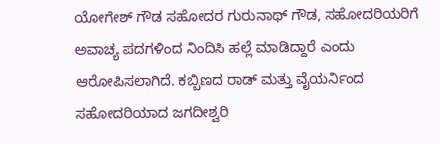ಯೋಗೇಶ್ ಗೌಡ ಸಹೋದರ ಗುರುನಾಥ್ ಗೌಡ, ಸಹೋದರಿಯರಿಗೆ ಅವಾಚ್ಯ ಪದಗಳಿಂದ ನಿಂದಿಸಿ ಹಲ್ಲೆ ಮಾಡಿದ್ದಾರೆ ಎಂದು ಆರೋಪಿಸಲಾಗಿದೆ. ಕಬ್ಬಿಣದ ರಾಡ್ ಮತ್ತು ವೈಯರ್ನಿಂದ ಸಹೋದರಿಯಾದ ಜಗದೀಶ್ವರಿ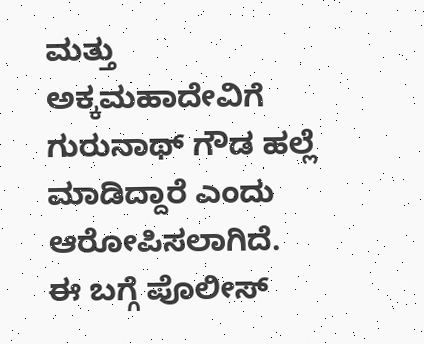ಮತ್ತು ಅಕ್ಕಮಹಾದೇವಿಗೆ ಗುರುನಾಥ್ ಗೌಡ ಹಲ್ಲೆ ಮಾಡಿದ್ದಾರೆ ಎಂದು ಆರೋಪಿಸಲಾಗಿದೆ. ಈ ಬಗ್ಗೆ ಪೊಲೀಸ್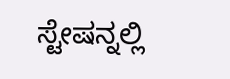ಸ್ಟೇಷನ್ನಲ್ಲಿ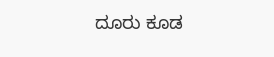ದೂರು ಕೂಡ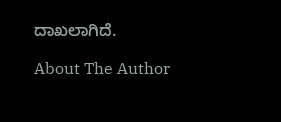ದಾಖಲಾಗಿದೆ.

About The Author